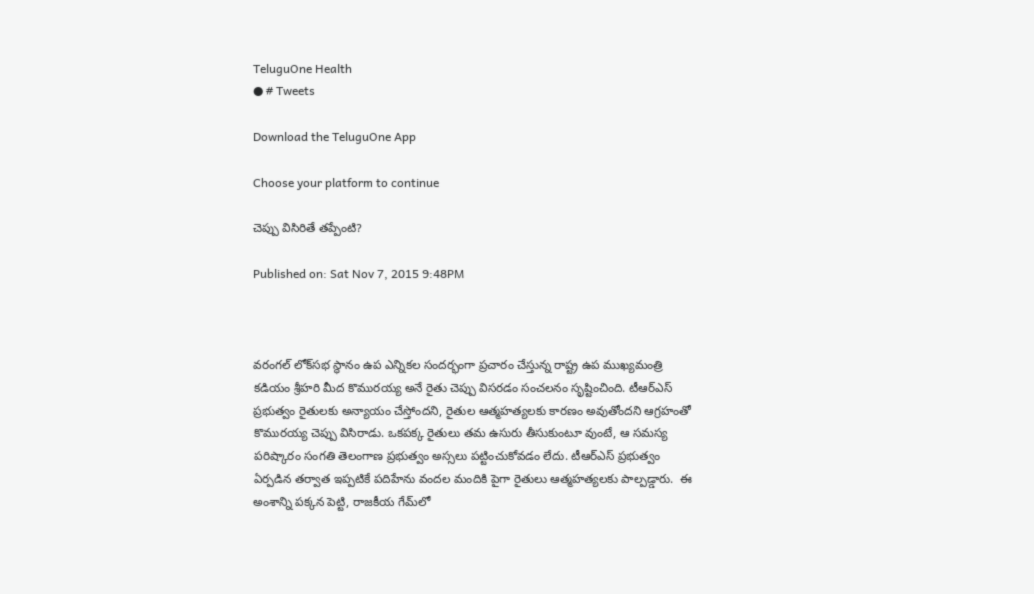TeluguOne Health
● # Tweets

Download the TeluguOne App

Choose your platform to continue

చెప్పు విసిరితే తప్పేంటి?

Published on: Sat Nov 7, 2015 9:48PM



వరంగల్ లోక్‌సభ స్థానం ఉప ఎన్నికల సందర్భంగా ప్రచారం చేస్తున్న రాష్ట్ర ఉప ముఖ్యమంత్రి కడియం శ్రీహరి మీద కొమురయ్య అనే రైతు చెప్పు విసరడం సంచలనం సృష్టించింది. టీఆర్ఎస్ ప్రభుత్వం రైతులకు అన్యాయం చేస్తోందని, రైతుల ఆత్మహత్యలకు కారణం అవుతోందని ఆగ్రహంతో కొమురయ్య చెప్పు విసిరాడు. ఒకపక్క రైతులు తమ ఉసురు తీసుకుంటూ వుంటే, ఆ సమస్య పరిష్కారం సంగతి తెలంగాణ ప్రభుత్వం అస్సలు పట్టించుకోవడం లేదు. టీఆర్ఎస్ ప్రభుత్వం ఏర్పడిన తర్వాత ఇప్పటికే పదిహేను వందల మందికి పైగా రైతులు ఆత్మహత్యలకు పాల్పడ్డారు.  ఈ అంశాన్ని పక్కన పెట్టి, రాజకీయ గేమ్‌లో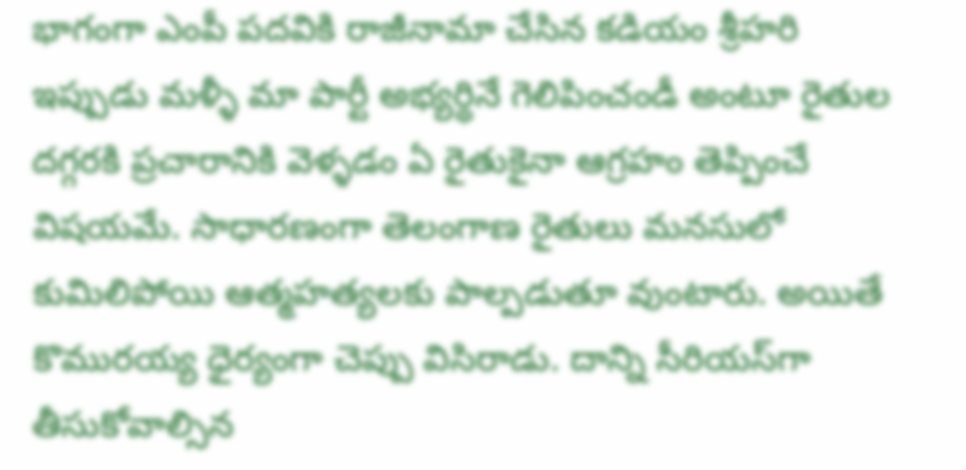భాగంగా ఎంపీ పదవికి రాజీనామా చేసిన కడియం శ్రీహరి ఇప్పుడు మళ్ళీ మా పార్టీ అభ్యర్థినే గెలిపించండీ అంటూ రైతుల దగ్గరకి ప్రచారానికి వెళ్ళడం ఏ రైతుకైనా ఆగ్రహం తెప్పించే విషయమే. సాధారణంగా తెలంగాణ రైతులు మనసులో కుమిలిపోయి ఆత్మహత్యలకు పాల్పడుతూ వుంటారు. అయితే కొమురయ్య ధైర్యంగా చెప్పు విసిరాడు. దాన్ని సీరియస్‌గా తీసుకోవాల్సిన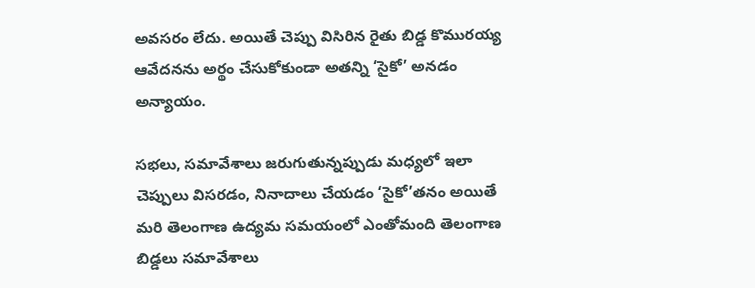అవసరం లేదు. అయితే చెప్పు విసిరిన రైతు బిడ్డ కొమురయ్య ఆవేదనను అర్థం చేసుకోకుండా అతన్ని ‘సైకో’ అనడం అన్యాయం.

సభలు, సమావేశాలు జరుగుతున్నప్పుడు మధ్యలో ఇలా చెప్పులు విసరడం, నినాదాలు చేయడం ‘సైకో’తనం అయితే మరి తెలంగాణ ఉద్యమ సమయంలో ఎంతోమంది తెలంగాణ బిడ్డలు సమావేశాలు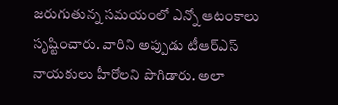జరుగుతున్న సమయంలో ఎన్నో ఆటంకాలు సృష్టించారు. వారిని అప్పుడు టీఆర్ఎస్ నాయకులు హీరోలని పొగిడారు. అలా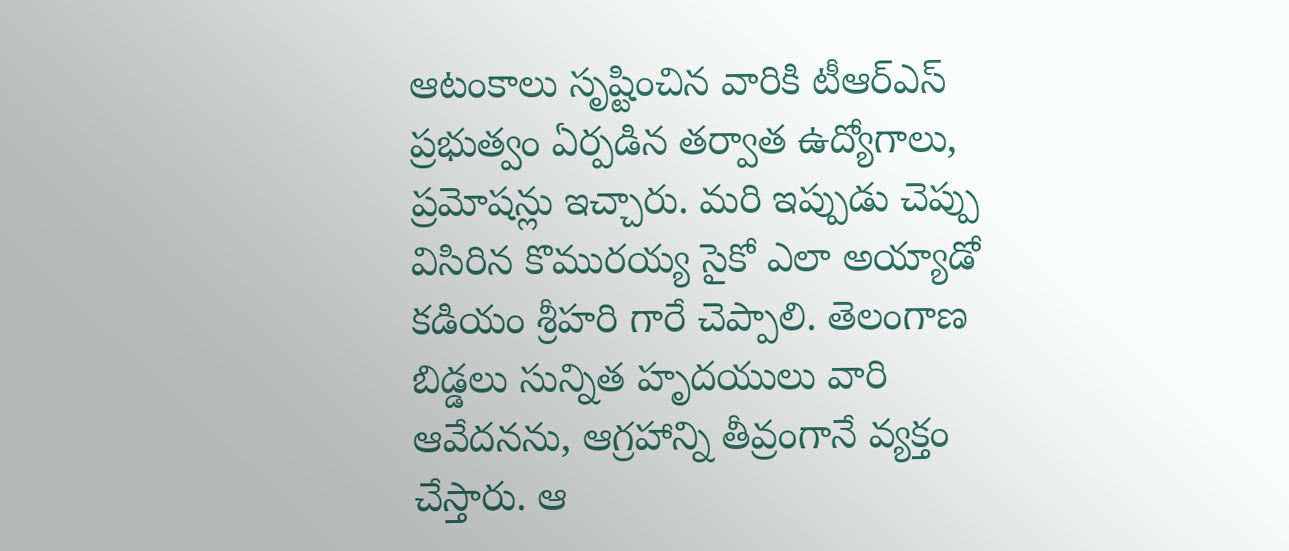ఆటంకాలు సృష్టించిన వారికి టీఆర్ఎస్ ప్రభుత్వం ఏర్పడిన తర్వాత ఉద్యోగాలు, ప్రమోషన్లు ఇచ్చారు. మరి ఇప్పుడు చెప్పు విసిరిన కొమురయ్య సైకో ఎలా అయ్యాడో కడియం శ్రీహరి గారే చెప్పాలి. తెలంగాణ బిడ్డలు సున్నిత హృదయులు వారి ఆవేదనను, ఆగ్రహాన్ని తీవ్రంగానే వ్యక్తం చేస్తారు. ఆ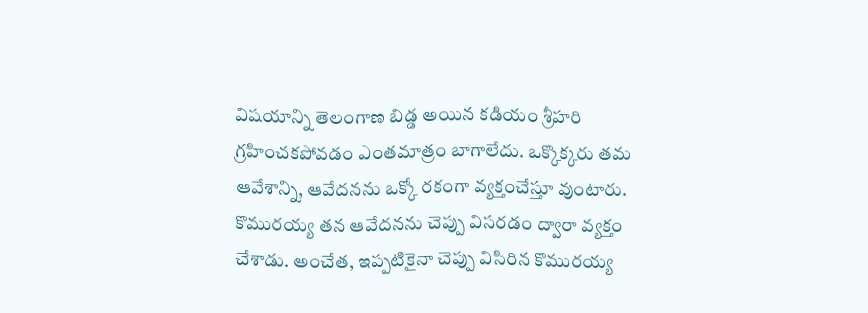విషయాన్ని తెలంగాణ బిడ్డ అయిన కడియం శ్రీహరి గ్రహించకపోవడం ఎంతమాత్రం బాగాలేదు. ఒక్కొక్కరు తమ ఆవేశాన్ని, ఆవేదనను ఒక్కో రకంగా వ్యక్తంచేస్తూ వుంటారు. కొమురయ్య తన ఆవేదనను చెప్పు విసరడం ద్వారా వ్యక్తం చేశాడు. అంచేత, ఇప్పటికైనా చెప్పు విసిరిన కొమురయ్య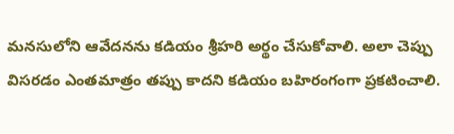మనసులోని ఆవేదనను కడియం శ్రీహరి అర్థం చేసుకోవాలి. అలా చెప్పు విసరడం ఎంతమాత్రం తప్పు కాదని కడియం బహిరంగంగా ప్రకటించాలి.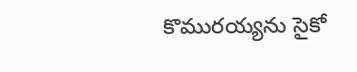కొమురయ్యను సైకో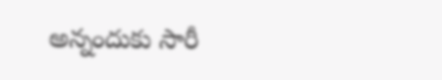అన్నందుకు సారీ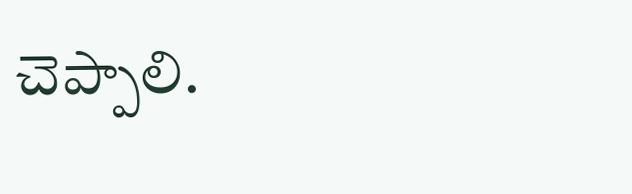చెప్పాలి.